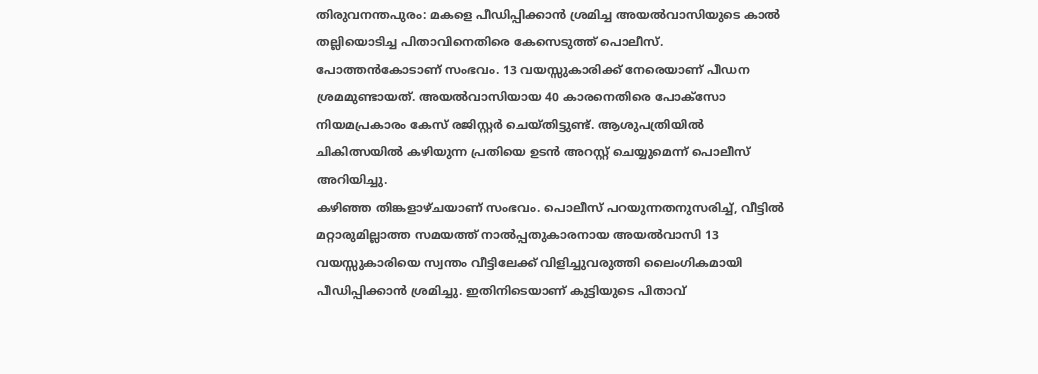തിരുവനന്തപുരം: മകളെ പീഡിപ്പിക്കാൻ ശ്രമിച്ച അയൽവാസിയുടെ കാൽ തല്ലിയൊടിച്ച പിതാവിനെതിരെ കേസെടുത്ത് പൊലീസ്. പോത്തൻകോടാണ് സംഭവം. 13 വയസ്സുകാരിക്ക് നേരെയാണ് പീഡന ശ്രമമുണ്ടായത്. അയൽവാസിയായ 40 കാരനെതിരെ പോക്സോ നിയമപ്രകാരം കേസ് രജിസ്റ്റർ ചെയ്തിട്ടുണ്ട്. ആശുപത്രിയിൽ ചികിത്സയിൽ കഴിയുന്ന പ്രതിയെ ഉടൻ അറസ്റ്റ് ചെയ്യുമെന്ന് പൊലീസ് അറിയിച്ചു.
കഴിഞ്ഞ തിങ്കളാഴ്ചയാണ് സംഭവം. പൊലീസ് പറയുന്നതനുസരിച്ച്, വീട്ടിൽ മറ്റാരുമില്ലാത്ത സമയത്ത് നാൽപ്പതുകാരനായ അയൽവാസി 13 വയസ്സുകാരിയെ സ്വന്തം വീട്ടിലേക്ക് വിളിച്ചുവരുത്തി ലൈംഗികമായി പീഡിപ്പിക്കാൻ ശ്രമിച്ചു. ഇതിനിടെയാണ് കുട്ടിയുടെ പിതാവ്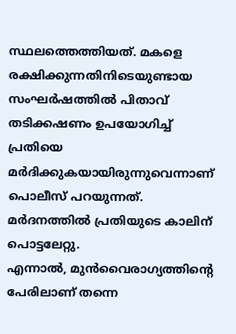സ്ഥലത്തെത്തിയത്. മകളെ രക്ഷിക്കുന്നതിനിടെയുണ്ടായ സംഘർഷത്തിൽ പിതാവ് തടിക്കഷണം ഉപയോഗിച്ച് പ്രതിയെ മർദിക്കുകയായിരുന്നുവെന്നാണ് പൊലീസ് പറയുന്നത്. മർദനത്തിൽ പ്രതിയുടെ കാലിന് പൊട്ടലേറ്റു.
എന്നാൽ, മുൻവൈരാഗ്യത്തിന്റെ പേരിലാണ് തന്നെ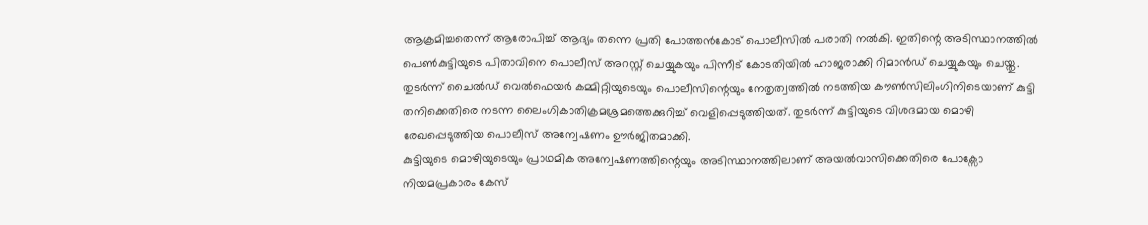ആക്രമിച്ചതെന്ന് ആരോപിച്ച് ആദ്യം തന്നെ പ്രതി പോത്തൻകോട് പൊലീസിൽ പരാതി നൽകി. ഇതിന്റെ അടിസ്ഥാനത്തിൽ പെൺകുട്ടിയുടെ പിതാവിനെ പൊലീസ് അറസ്റ്റ് ചെയ്യുകയും പിന്നീട് കോടതിയിൽ ഹാജരാക്കി റിമാൻഡ് ചെയ്യുകയും ചെയ്തു.
തുടർന്ന് ചൈൽഡ് വെൽഫെയർ കമ്മിറ്റിയുടെയും പൊലീസിന്റെയും നേതൃത്വത്തിൽ നടത്തിയ കൗൺസിലിംഗിനിടെയാണ് കുട്ടി തനിക്കെതിരെ നടന്ന ലൈംഗികാതിക്രമശ്രമത്തെക്കുറിച്ച് വെളിപ്പെടുത്തിയത്. തുടർന്ന് കുട്ടിയുടെ വിശദമായ മൊഴി രേഖപ്പെടുത്തിയ പൊലീസ് അന്വേഷണം ഊർജിതമാക്കി.
കുട്ടിയുടെ മൊഴിയുടെയും പ്രാഥമിക അന്വേഷണത്തിന്റെയും അടിസ്ഥാനത്തിലാണ് അയൽവാസിക്കെതിരെ പോക്സോ നിയമപ്രകാരം കേസ്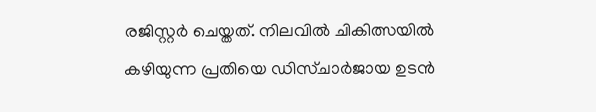രജിസ്റ്റർ ചെയ്തത്. നിലവിൽ ചികിത്സയിൽ കഴിയുന്ന പ്രതിയെ ഡിസ്ചാർജായ ഉടൻ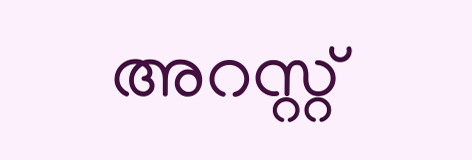അറസ്റ്റ്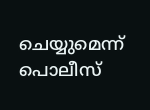ചെയ്യുമെന്ന് പൊലീസ്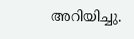അറിയിച്ചു.